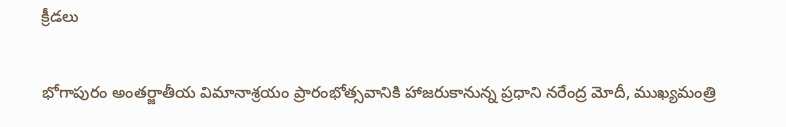క్రీడలు

భోగాపురం అంతర్జాతీయ విమానాశ్రయం ప్రారంభోత్సవానికి హాజరుకానున్న ప్రధాని నరేంద్ర మోదీ, ముఖ్యమంత్రి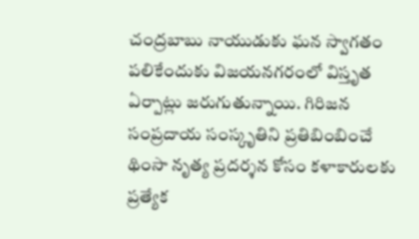చంద్రబాబు నాయుడుకు ఘన స్వాగతం పలికేందుకు విజయనగరంలో విస్తృత ఏర్పాట్లు జరుగుతున్నాయి. గిరిజన సంప్రదాయ సంస్కృతిని ప్రతిబింబించే థింసా నృత్య ప్రదర్శన కోసం కళాకారులకు ప్రత్యేక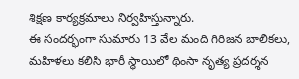శిక్షణ కార్యక్రమాలు నిర్వహిస్తున్నారు.
ఈ సందర్భంగా సుమారు 13 వేల మంది గిరిజన బాలికలు, మహిళలు కలిసి భారీ స్థాయిలో థింసా నృత్య ప్రదర్శన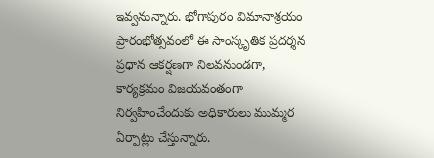ఇవ్వనున్నారు. భోగాపురం విమానాశ్రయం ప్రారంభోత్సవంలో ఈ సాంస్కృతిక ప్రదర్శన ప్రధాన ఆకర్షణగా నిలవనుండగా, కార్యక్రమం విజయవంతంగా నిర్వహించేందుకు అధికారులు ముమ్మర ఏర్పాట్లు చేస్తున్నారు.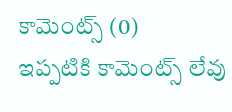కామెంట్స్ (0)
ఇప్పటికి కామెంట్స్ లేవు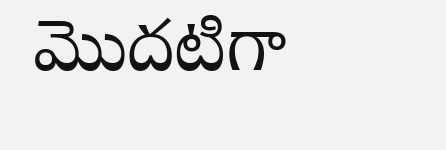మొదటిగా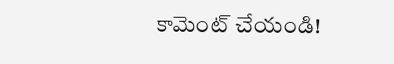కామెంట్ చేయండి!